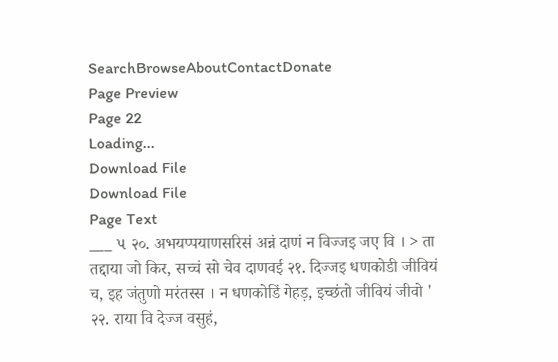SearchBrowseAboutContactDonate
Page Preview
Page 22
Loading...
Download File
Download File
Page Text
___ ૫ २०. अभयप्पयाणसरिसं अन्नं दाणं न विज्जइ जए वि । > ता तद्दाया जो किर, सच्चं सो चेव दाणवई २१. दिज्जइ धणकोडी जीवियं च, इह जंतुणो मरंतस्स । न धणकोडिं गेहड़, इच्छंतो जीवियं जीवो ' २२. राया वि देज्ज वसुहं,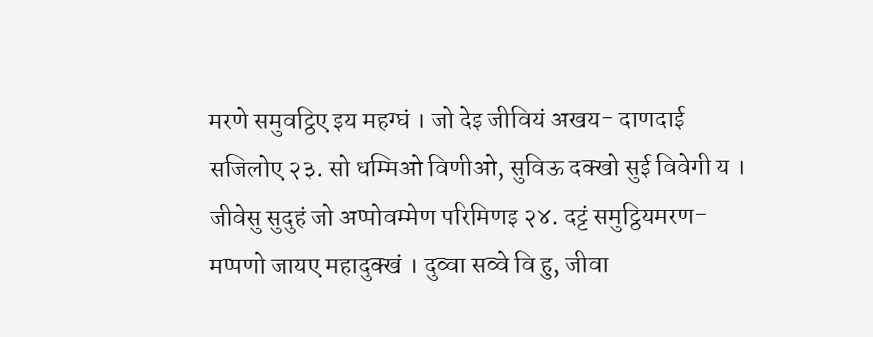मरणे समुवट्ठिए इय महग्घं । जो देइ जीवियं अखय- दाणदाई सजिलोए २३. सो धम्मिओ विणीओ, सुविऊ दक्खो सुई विवेगी य । जीवेसु सुदुहं जो अप्पोवम्मेण परिमिणइ २४. दट्टं समुट्ठियमरण-मप्पणो जायए महादुक्खं । दुव्वा सव्वे वि हु, जीवा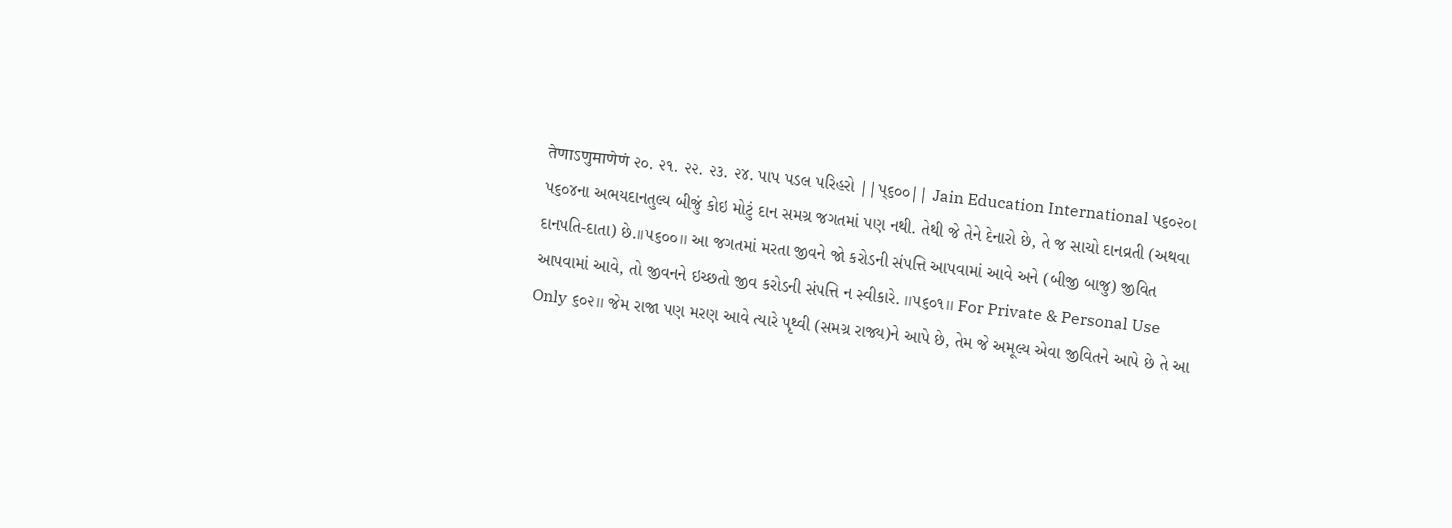तेणाऽणुमाणेणं ૨૦. ૨૧. ૨૨. ૨૩. ૨૪. પાપ પડલ પરિહરો ||પ્૬૦૦|| Jain Education International પ૬૦૨૦ા પ૬૦૪ના અભયદાનતુલ્ય બીજું કોઇ મોટું દાન સમગ્ર જગતમાં પણ નથી. તેથી જે તેને દેનારો છે, તે જ સાચો દાનવ્રતી (અથવા દાનપતિ-દાતા) છે.।।૫૬૦૦।। આ જગતમાં મરતા જીવને જો કરોડની સંપત્તિ આપવામાં આવે અને (બીજી બાજુ) જીવિત આપવામાં આવે, તો જીવનને ઇચ્છતો જીવ કરોડની સંપત્તિ ન સ્વીકારે. ।।૫૬૦૧।। For Private & Personal Use Only ૬૦૨।। જેમ રાજા પણ મરણ આવે ત્યારે પૃથ્વી (સમગ્ર રાજ્ય)ને આપે છે, તેમ જે અમૂલ્ય એવા જીવિતને આપે છે તે આ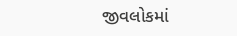જીવલોકમાં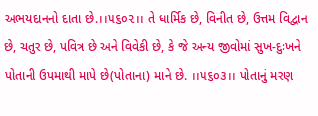અભયદાનનો દાતા છે.।।૫૬૦૨।। તે ધાર્મિક છે, વિનીત છે, ઉત્તમ વિદ્વાન છે, ચતુર છે, પવિત્ર છે અને વિવેકી છે, કે જે અન્ય જીવોમાં સુખ-દુઃખને પોતાની ઉપમાથી માપે છે(પોતાના) માને છે. ।।૫૬૦૩।। પોતાનું મરણ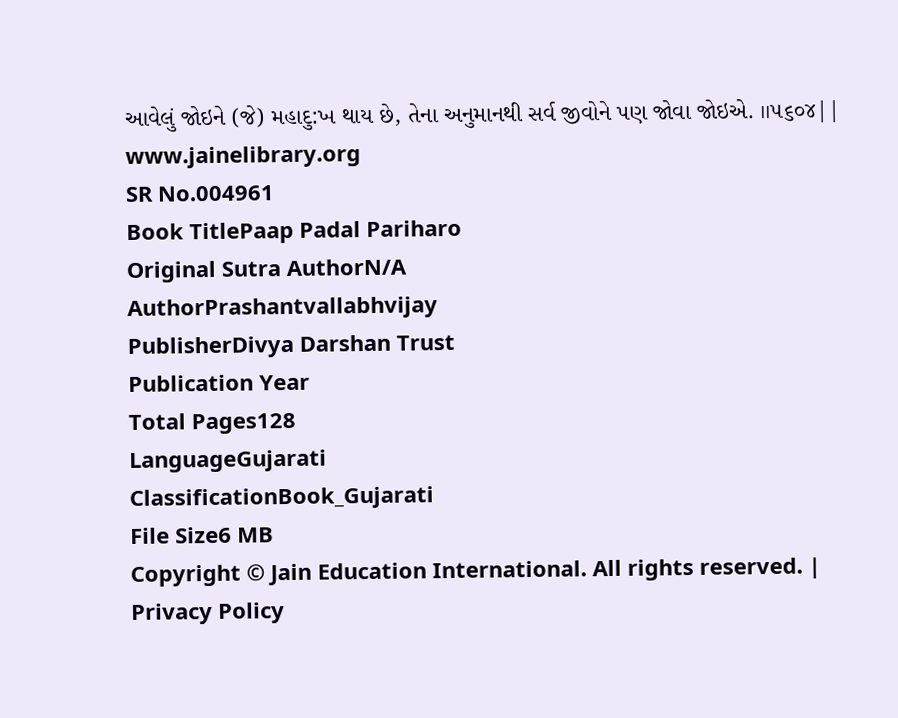આવેલું જોઇને (જે) મહાદુ:ખ થાય છે, તેના અનુમાનથી સર્વ જીવોને પણ જોવા જોઇએ. ।।૫૬૦૪|| www.jainelibrary.org
SR No.004961
Book TitlePaap Padal Pariharo
Original Sutra AuthorN/A
AuthorPrashantvallabhvijay
PublisherDivya Darshan Trust
Publication Year
Total Pages128
LanguageGujarati
ClassificationBook_Gujarati
File Size6 MB
Copyright © Jain Education International. All rights reserved. | Privacy Policy